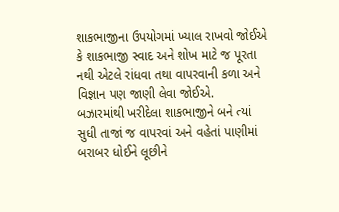શાકભાજીના ઉપયોગમાં ખ્યાલ રાખવો જોઈએ કે શાકભાજી સ્વાદ અને શોખ માટે જ પૂરતા નથી એટલે રાંધવા તથા વાપરવાની કળા અને વિજ્ઞાન પણ જાણી લેવા જોઈએ.
બઝારમાંથી ખરીદેલા શાકભાજીને બને ત્યાં સુધી તાજાં જ વાપરવાં અને વહેતાં પાણીમાં બરાબર ધોઈને લૂછીને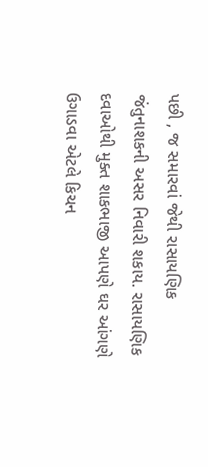પછી , જ સમારવાં જેથી રાસાયણિક જંતુનાશકની અસર નિવારી શકાય. રાસાયણિક દવાઓથી મુક્ત શાકભાજી આપણે ઘર આંગણે ઉગાડવા એટલે કિચન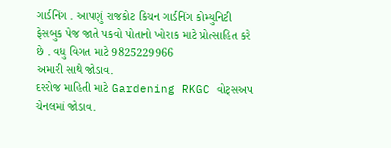ગાર્ડનિંગ . આપણું રાજકોટ કિચન ગાર્ડનિંગ કોમ્યુનિટી ફેસબુક પેજ જાતે પકવો પોતાનો ખોરાક માટે પ્રોત્સાહિત કરે છે . વધુ વિગત માટે 9825229966
અમારી સાથે જોડાવ.
દરરોજ માહિતી માટે Gardening RKGC વોટ્સઅપ ચેનલમાં જોડાવ.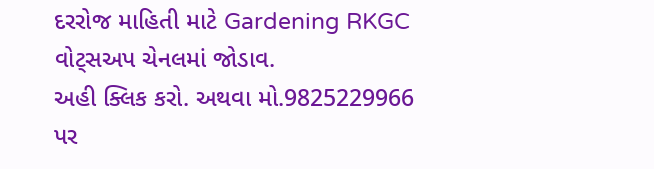દરરોજ માહિતી માટે Gardening RKGC વોટ્સઅપ ચેનલમાં જોડાવ.
અહી ક્લિક કરો. અથવા મો.9825229966 પર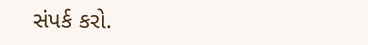સંપર્ક કરો.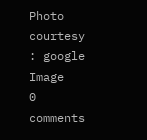Photo courtesy : google Image
0 comments